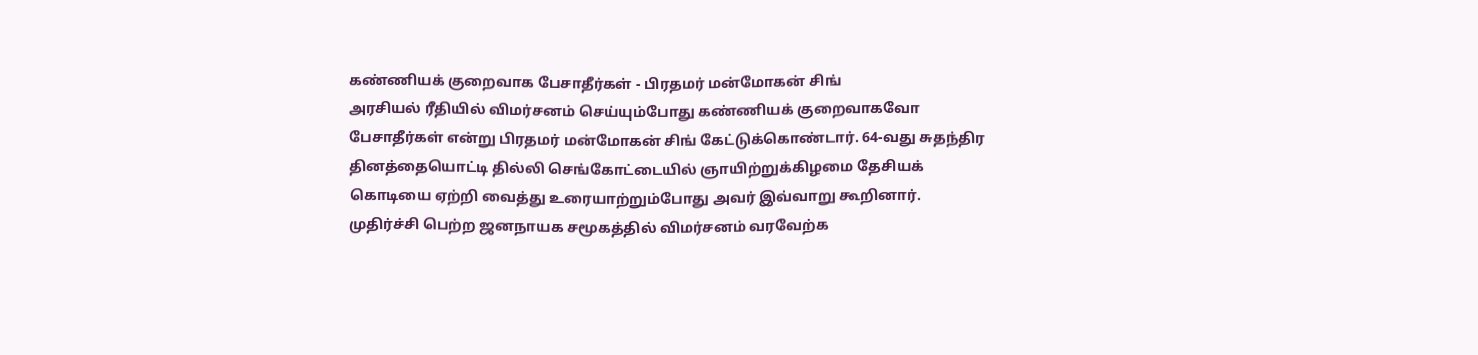கண்ணியக் குறைவாக பேசாதீர்கள் - பிரதமர் மன்மோகன் சிங்
அரசியல் ரீதியில் விமர்சனம் செய்யும்போது கண்ணியக் குறைவாகவோ பேசாதீர்கள் என்று பிரதமர் மன்மோகன் சிங் கேட்டுக்கொண்டார். 64-வது சுதந்திர தினத்தையொட்டி தில்லி செங்கோட்டையில் ஞாயிற்றுக்கிழமை தேசியக் கொடியை ஏற்றி வைத்து உரையாற்றும்போது அவர் இவ்வாறு கூறினார்.
முதிர்ச்சி பெற்ற ஜனநாயக சமூகத்தில் விமர்சனம் வரவேற்க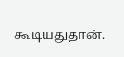கூடியதுதான்.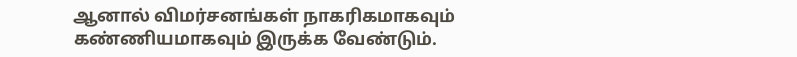ஆனால் விமர்சனங்கள் நாகரிகமாகவும் கண்ணியமாகவும் இருக்க வேண்டும்.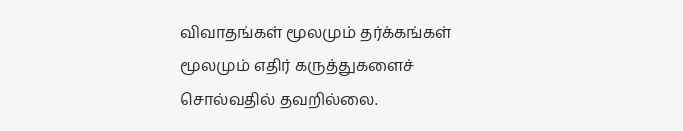விவாதங்கள் மூலமும் தர்க்கங்கள் மூலமும் எதிர் கருத்துகளைச் சொல்வதில் தவறில்லை.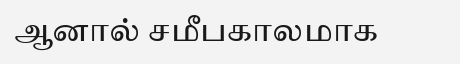ஆனால் சமீபகாலமாக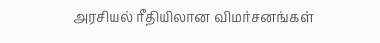அரசியல் ரீதியிலான விமர்சனங்கள்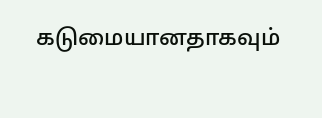கடுமையானதாகவும்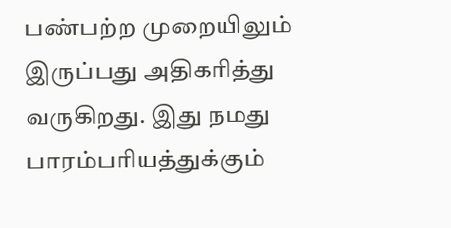பண்பற்ற முறையிலும் இருப்பது அதிகரித்து வருகிறது. இது நமது பாரம்பரியத்துக்கும்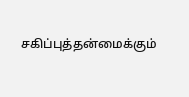சகிப்புத்தன்மைக்கும்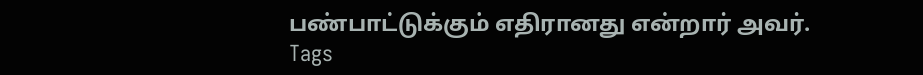பண்பாட்டுக்கும் எதிரானது என்றார் அவர்.
Tags